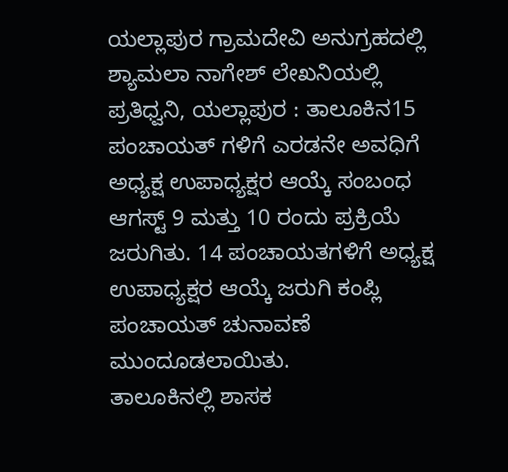ಯಲ್ಲಾಪುರ ಗ್ರಾಮದೇವಿ ಅನುಗ್ರಹದಲ್ಲಿ ಶ್ಯಾಮಲಾ ನಾಗೇಶ್ ಲೇಖನಿಯಲ್ಲಿ
ಪ್ರತಿಧ್ವನಿ, ಯಲ್ಲಾಪುರ : ತಾಲೂಕಿನ15 ಪಂಚಾಯತ್ ಗಳಿಗೆ ಎರಡನೇ ಅವಧಿಗೆ ಅಧ್ಯಕ್ಷ ಉಪಾಧ್ಯಕ್ಷರ ಆಯ್ಕೆ ಸಂಬಂಧ ಆಗಸ್ಟ್ 9 ಮತ್ತು 10 ರಂದು ಪ್ರಕ್ರಿಯೆ ಜರುಗಿತು. 14 ಪಂಚಾಯತಗಳಿಗೆ ಅಧ್ಯಕ್ಷ ಉಪಾಧ್ಯಕ್ಷರ ಆಯ್ಕೆ ಜರುಗಿ ಕಂಪ್ಲಿ ಪಂಚಾಯತ್ ಚುನಾವಣೆ ಮುಂದೂಡಲಾಯಿತು.
ತಾಲೂಕಿನಲ್ಲಿ ಶಾಸಕ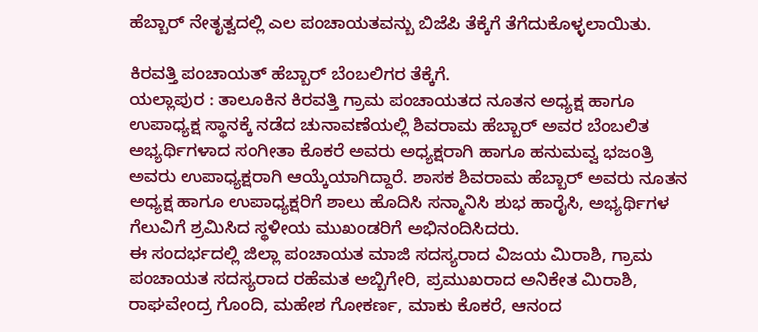ಹೆಬ್ಬಾರ್ ನೇತೃತ್ವದಲ್ಲಿ ಎಲ ಪಂಚಾಯತವನ್ಬು ಬಿಜೆಪಿ ತೆಕ್ಕೆಗೆ ತೆಗೆದುಕೊಳ್ಳಲಾಯಿತು.

ಕಿರವತ್ತಿ ಪಂಚಾಯತ್ ಹೆಬ್ಬಾರ್ ಬೆಂಬಲಿಗರ ತೆಕ್ಕೆಗೆ.
ಯಲ್ಲಾಪುರ : ತಾಲೂಕಿನ ಕಿರವತ್ತಿ ಗ್ರಾಮ ಪಂಚಾಯತದ ನೂತನ ಅಧ್ಯಕ್ಷ ಹಾಗೂ ಉಪಾಧ್ಯಕ್ಷ ಸ್ಥಾನಕ್ಕೆ ನಡೆದ ಚುನಾವಣೆಯಲ್ಲಿ ಶಿವರಾಮ ಹೆಬ್ಬಾರ್ ಅವರ ಬೆಂಬಲಿತ ಅಭ್ಯರ್ಥಿಗಳಾದ ಸಂಗೀತಾ ಕೊಕರೆ ಅವರು ಅಧ್ಯಕ್ಷರಾಗಿ ಹಾಗೂ ಹನುಮವ್ವ ಭಜಂತ್ರಿ ಅವರು ಉಪಾಧ್ಯಕ್ಷರಾಗಿ ಆಯ್ಕೆಯಾಗಿದ್ದಾರೆ. ಶಾಸಕ ಶಿವರಾಮ ಹೆಬ್ಬಾರ್ ಅವರು ನೂತನ ಅಧ್ಯಕ್ಷ ಹಾಗೂ ಉಪಾಧ್ಯಕ್ಷರಿಗೆ ಶಾಲು ಹೊದಿಸಿ ಸನ್ಮಾನಿಸಿ ಶುಭ ಹಾರೈಸಿ, ಅಭ್ಯರ್ಥಿಗಳ ಗೆಲುವಿಗೆ ಶ್ರಮಿಸಿದ ಸ್ಥಳೀಯ ಮುಖಂಡರಿಗೆ ಅಭಿನಂದಿಸಿದರು.
ಈ ಸಂದರ್ಭದಲ್ಲಿ ಜಿಲ್ಲಾ ಪಂಚಾಯತ ಮಾಜಿ ಸದಸ್ಯರಾದ ವಿಜಯ ಮಿರಾಶಿ, ಗ್ರಾಮ ಪಂಚಾಯತ ಸದಸ್ಯರಾದ ರಹೆಮತ ಅಬ್ಬಿಗೇರಿ, ಪ್ರಮುಖರಾದ ಅನಿಕೇತ ಮಿರಾಶಿ, ರಾಘವೇಂದ್ರ ಗೊಂದಿ, ಮಹೇಶ ಗೋಕರ್ಣ, ಮಾಕು ಕೊಕರೆ, ಆನಂದ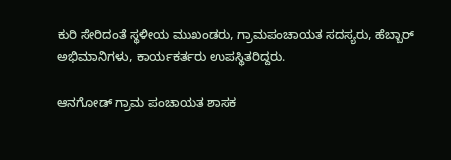ಕುರಿ ಸೇರಿದಂತೆ ಸ್ಥಳೀಯ ಮುಖಂಡರು, ಗ್ರಾಮಪಂಚಾಯತ ಸದಸ್ಯರು, ಹೆಬ್ಬಾರ್ ಅಭಿಮಾನಿಗಳು, ಕಾರ್ಯಕರ್ತರು ಉಪಸ್ಥಿತರಿದ್ದರು.

ಆನಗೋಡ್ ಗ್ರಾಮ ಪಂಚಾಯತ ಶಾಸಕ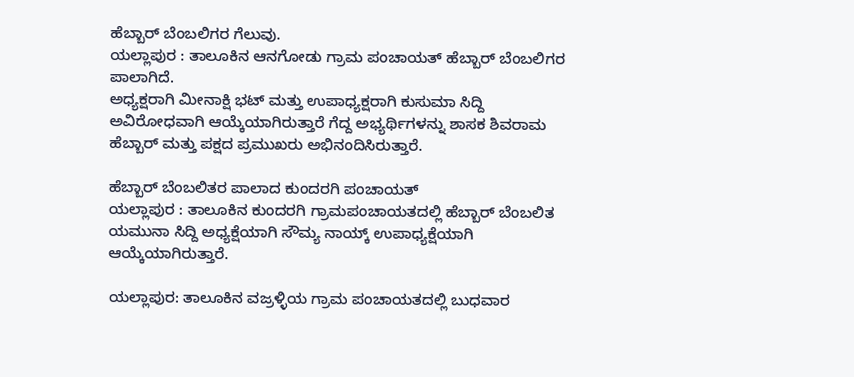ಹೆಬ್ಬಾರ್ ಬೆಂಬಲಿಗರ ಗೆಲುವು.
ಯಲ್ಲಾಪುರ : ತಾಲೂಕಿನ ಆನಗೋಡು ಗ್ರಾಮ ಪಂಚಾಯತ್ ಹೆಬ್ಬಾರ್ ಬೆಂಬಲಿಗರ ಪಾಲಾಗಿದೆ.
ಅಧ್ಯಕ್ಷರಾಗಿ ಮೀನಾಕ್ಷಿ ಭಟ್ ಮತ್ತು ಉಪಾಧ್ಯಕ್ಷರಾಗಿ ಕುಸುಮಾ ಸಿದ್ದಿ ಅವಿರೋಧವಾಗಿ ಆಯ್ಕೆಯಾಗಿರುತ್ತಾರೆ ಗೆದ್ದ ಅಭ್ಯರ್ಥಿಗಳನ್ನು ಶಾಸಕ ಶಿವರಾಮ ಹೆಬ್ಬಾರ್ ಮತ್ತು ಪಕ್ಷದ ಪ್ರಮುಖರು ಅಭಿನಂದಿಸಿರುತ್ತಾರೆ.

ಹೆಬ್ಬಾರ್ ಬೆಂಬಲಿತರ ಪಾಲಾದ ಕುಂದರಗಿ ಪಂಚಾಯತ್
ಯಲ್ಲಾಪುರ : ತಾಲೂಕಿನ ಕುಂದರಗಿ ಗ್ರಾಮಪಂಚಾಯತದಲ್ಲಿ ಹೆಬ್ಬಾರ್ ಬೆಂಬಲಿತ ಯಮುನಾ ಸಿದ್ದಿ ಅಧ್ಯಕ್ಷೆಯಾಗಿ ಸೌಮ್ಯ ನಾಯ್ಕ್ ಉಪಾಧ್ಯಕ್ಷೆಯಾಗಿ ಆಯ್ಕೆಯಾಗಿರುತ್ತಾರೆ.

ಯಲ್ಲಾಪುರ: ತಾಲೂಕಿನ ವಜ್ರಳ್ಳಿಯ ಗ್ರಾಮ ಪಂಚಾಯತದಲ್ಲಿ ಬುಧವಾರ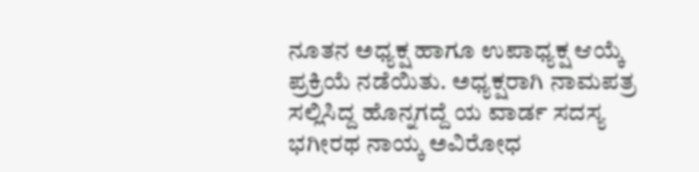ನೂತನ ಅಧ್ಯಕ್ಷ ಹಾಗೂ ಉಪಾಧ್ಯಕ್ಷ ಆಯ್ಕೆ ಪ್ರಕ್ರಿಯೆ ನಡೆಯಿತು. ಅಧ್ಯಕ್ಷರಾಗಿ ನಾಮಪತ್ರ ಸಲ್ಲಿಸಿದ್ದ ಹೊನ್ನಗದ್ದೆ ಯ ವಾರ್ಡ ಸದಸ್ಯ ಭಗೀರಥ ನಾಯ್ಕ ಅವಿರೋಧ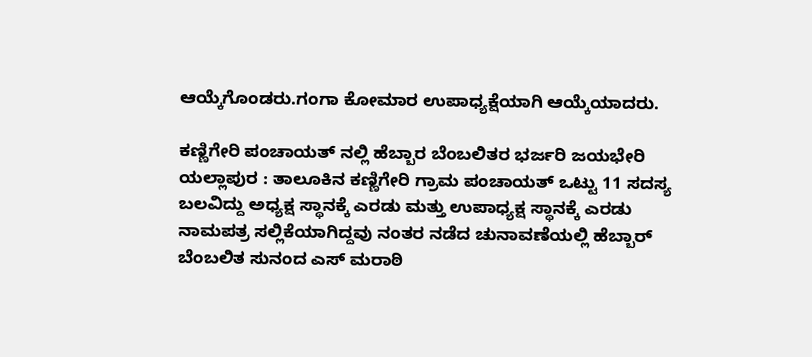ಆಯ್ಕೆಗೊಂಡರು.ಗಂಗಾ ಕೋಮಾರ ಉಪಾಧ್ಯಕ್ಷೆಯಾಗಿ ಆಯ್ಕೆಯಾದರು.

ಕಣ್ಣಿಗೇರಿ ಪಂಚಾಯತ್ ನಲ್ಲಿ ಹೆಬ್ಬಾರ ಬೆಂಬಲಿತರ ಭರ್ಜರಿ ಜಯಭೇರಿ
ಯಲ್ಲಾಪುರ : ತಾಲೂಕಿನ ಕಣ್ಣಿಗೇರಿ ಗ್ರಾಮ ಪಂಚಾಯತ್ ಒಟ್ಟು 11 ಸದಸ್ಯ ಬಲವಿದ್ದು ಅಧ್ಯಕ್ಷ ಸ್ಥಾನಕ್ಕೆ ಎರಡು ಮತ್ತು ಉಪಾಧ್ಯಕ್ಷ ಸ್ಥಾನಕ್ಕೆ ಎರಡು ನಾಮಪತ್ರ ಸಲ್ಲಿಕೆಯಾಗಿದ್ದವು ನಂತರ ನಡೆದ ಚುನಾವಣೆಯಲ್ಲಿ ಹೆಬ್ಬಾರ್ ಬೆಂಬಲಿತ ಸುನಂದ ಎಸ್ ಮರಾಠಿ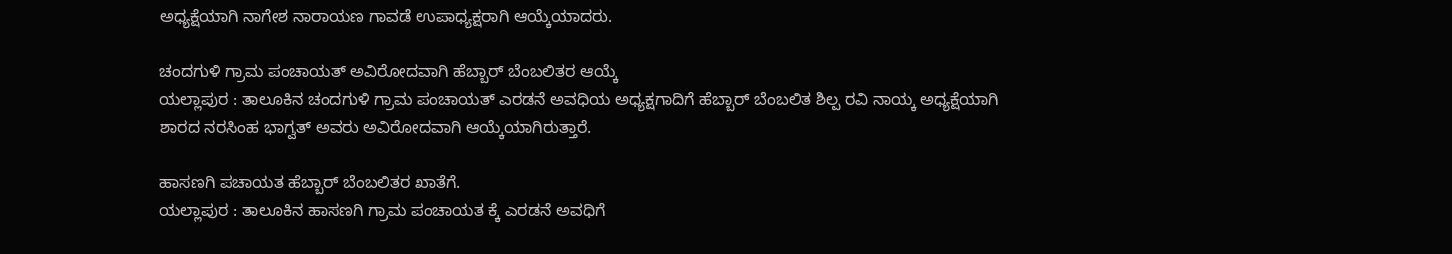ಅಧ್ಯಕ್ಷೆಯಾಗಿ ನಾಗೇಶ ನಾರಾಯಣ ಗಾವಡೆ ಉಪಾಧ್ಯಕ್ಷರಾಗಿ ಆಯ್ಕೆಯಾದರು.

ಚಂದಗುಳಿ ಗ್ರಾಮ ಪಂಚಾಯತ್ ಅವಿರೋದವಾಗಿ ಹೆಬ್ಬಾರ್ ಬೆಂಬಲಿತರ ಆಯ್ಕೆ
ಯಲ್ಲಾಪುರ : ತಾಲೂಕಿನ ಚಂದಗುಳಿ ಗ್ರಾಮ ಪಂಚಾಯತ್ ಎರಡನೆ ಅವಧಿಯ ಅಧ್ಯಕ್ಷಗಾದಿಗೆ ಹೆಬ್ಬಾರ್ ಬೆಂಬಲಿತ ಶಿಲ್ಪ ರವಿ ನಾಯ್ಕ ಅಧ್ಯಕ್ಷೆಯಾಗಿ ಶಾರದ ನರಸಿಂಹ ಭಾಗ್ವತ್ ಅವರು ಅವಿರೋದವಾಗಿ ಆಯ್ಕೆಯಾಗಿರುತ್ತಾರೆ.

ಹಾಸಣಗಿ ಪಚಾಯತ ಹೆಬ್ಬಾರ್ ಬೆಂಬಲಿತರ ಖಾತೆಗೆ.
ಯಲ್ಲಾಪುರ : ತಾಲೂಕಿನ ಹಾಸಣಗಿ ಗ್ರಾಮ ಪಂಚಾಯತ ಕ್ಕೆ ಎರಡನೆ ಅವಧಿಗೆ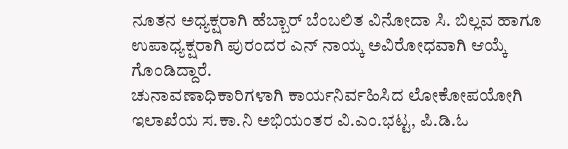ನೂತನ ಅಧ್ಯಕ್ಷರಾಗಿ ಹೆಬ್ಬಾರ್ ಬೆಂಬಲಿತ ವಿನೋದಾ ಸಿ. ಬಿಲ್ಲವ ಹಾಗೂ ಉಪಾಧ್ಯಕ್ಷರಾಗಿ ಪುರಂದರ ಎನ್ ನಾಯ್ಕ ಅವಿರೋಧವಾಗಿ ಆಯ್ಕೆ ಗೊಂಡಿದ್ದಾರೆ.
ಚುನಾವಣಾಧಿಕಾರಿಗಳಾಗಿ ಕಾರ್ಯನಿರ್ವಹಿಸಿದ ಲೋಕೋಪಯೋಗಿ ಇಲಾಖೆಯ ಸ.ಕಾ.ನಿ ಅಭಿಯಂತರ ವಿ.ಎಂ.ಭಟ್ಟ, ಪಿ.ಡಿ.ಓ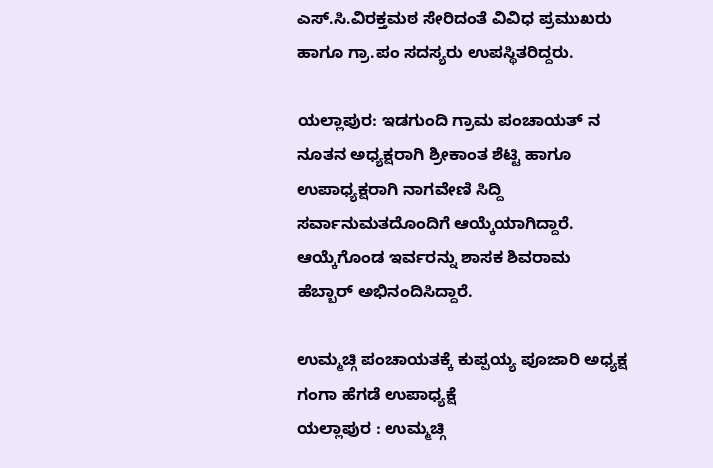ಎಸ್.ಸಿ.ವಿರಕ್ತಮಠ ಸೇರಿದಂತೆ ವಿವಿಧ ಪ್ರಮುಖರು ಹಾಗೂ ಗ್ರಾ.ಪಂ ಸದಸ್ಯರು ಉಪಸ್ಥಿತರಿದ್ದರು.

ಯಲ್ಲಾಪುರ: ಇಡಗುಂದಿ ಗ್ರಾಮ ಪಂಚಾಯತ್ ನ ನೂತನ ಅಧ್ಯಕ್ಷರಾಗಿ ಶ್ರೀಕಾಂತ ಶೆಟ್ಟಿ ಹಾಗೂ ಉಪಾಧ್ಯಕ್ಷರಾಗಿ ನಾಗವೇಣಿ ಸಿದ್ದಿ ಸರ್ವಾನುಮತದೊಂದಿಗೆ ಆಯ್ಕೆಯಾಗಿದ್ದಾರೆ. ಆಯ್ಕೆಗೊಂಡ ಇರ್ವರನ್ನು ಶಾಸಕ ಶಿವರಾಮ ಹೆಬ್ಬಾರ್ ಅಭಿನಂದಿಸಿದ್ದಾರೆ.

ಉಮ್ಮಚ್ಗಿ ಪಂಚಾಯತಕ್ಕೆ ಕುಪ್ಪಯ್ಯ ಪೂಜಾರಿ ಅಧ್ಯಕ್ಷ ಗಂಗಾ ಹೆಗಡೆ ಉಪಾಧ್ಯಕ್ಷೆ
ಯಲ್ಲಾಪುರ : ಉಮ್ಮಚ್ಗಿ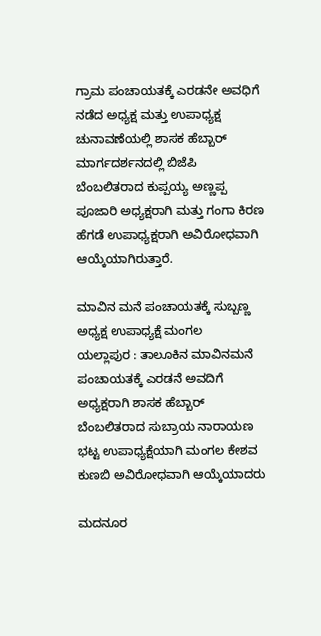ಗ್ರಾಮ ಪಂಚಾಯತಕ್ಕೆ ಎರಡನೇ ಅವಧಿಗೆ ನಡೆದ ಅಧ್ಯಕ್ಷ ಮತ್ತು ಉಪಾಧ್ಯಕ್ಷ ಚುನಾವಣೆಯಲ್ಲಿ ಶಾಸಕ ಹೆಬ್ಬಾರ್ ಮಾರ್ಗದರ್ಶನದಲ್ಲಿ ಬಿಜೆಪಿ ಬೆಂಬಲಿತರಾದ ಕುಪ್ಪಯ್ಯ ಅಣ್ಣಪ್ಪ ಪೂಜಾರಿ ಅಧ್ಯಕ್ಷರಾಗಿ ಮತ್ತು ಗಂಗಾ ಕಿರಣ ಹೆಗಡೆ ಉಪಾಧ್ಯಕ್ಷರಾಗಿ ಅವಿರೋಧವಾಗಿ ಆಯ್ಕೆಯಾಗಿರುತ್ತಾರೆ.

ಮಾವಿನ ಮನೆ ಪಂಚಾಯತಕ್ಕೆ ಸುಬ್ಬಣ್ಣ ಅಧ್ಯಕ್ಷ ಉಪಾಧ್ಯಕ್ಷೆ ಮಂಗಲ
ಯಲ್ಲಾಪುರ : ತಾಲೂಕಿನ ಮಾವಿನಮನೆ ಪಂಚಾಯತಕ್ಕೆ ಎರಡನೆ ಅವದಿಗೆ ಅಧ್ಯಕ್ಷರಾಗಿ ಶಾಸಕ ಹೆಬ್ಬಾರ್ ಬೆಂಬಲಿತರಾದ ಸುಬ್ರಾಯ ನಾರಾಯಣ ಭಟ್ಟ ಉಪಾಧ್ಯಕ್ಷೆಯಾಗಿ ಮಂಗಲ ಕೇಶವ ಕುಣಬಿ ಅವಿರೋಧವಾಗಿ ಆಯ್ಕೆಯಾದರು

ಮದನೂರ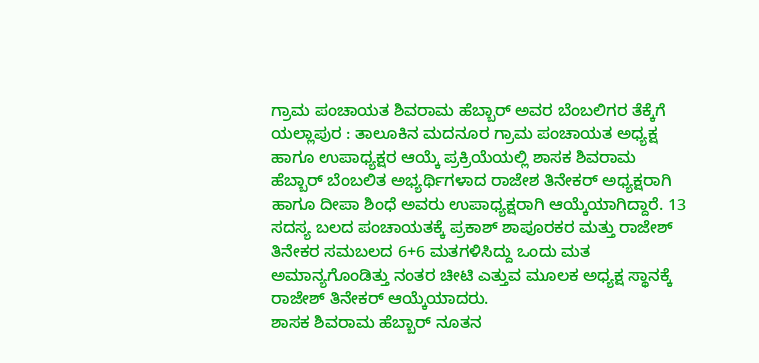ಗ್ರಾಮ ಪಂಚಾಯತ ಶಿವರಾಮ ಹೆಬ್ಬಾರ್ ಅವರ ಬೆಂಬಲಿಗರ ತೆಕ್ಕೆಗೆ
ಯಲ್ಲಾಪುರ : ತಾಲೂಕಿನ ಮದನೂರ ಗ್ರಾಮ ಪಂಚಾಯತ ಅಧ್ಯಕ್ಷ ಹಾಗೂ ಉಪಾಧ್ಯಕ್ಷರ ಆಯ್ಕೆ ಪ್ರಕ್ರಿಯೆಯಲ್ಲಿ ಶಾಸಕ ಶಿವರಾಮ ಹೆಬ್ಬಾರ್ ಬೆಂಬಲಿತ ಅಭ್ಯರ್ಥಿಗಳಾದ ರಾಜೇಶ ತಿನೇಕರ್ ಅಧ್ಯಕ್ಷರಾಗಿ ಹಾಗೂ ದೀಪಾ ಶಿಂಧೆ ಅವರು ಉಪಾಧ್ಯಕ್ಷರಾಗಿ ಆಯ್ಕೆಯಾಗಿದ್ದಾರೆ. 13 ಸದಸ್ಯ ಬಲದ ಪಂಚಾಯತಕ್ಕೆ ಪ್ರಕಾಶ್ ಶಾಪೂರಕರ ಮತ್ತು ರಾಜೇಶ್ ತಿನೇಕರ ಸಮಬಲದ 6+6 ಮತಗಳಿಸಿದ್ದು ಒಂದು ಮತ ಅಮಾನ್ಯಗೊಂಡಿತ್ತು ನಂತರ ಚೀಟಿ ಎತ್ತುವ ಮೂಲಕ ಅಧ್ಯಕ್ಷ ಸ್ಥಾನಕ್ಕೆ ರಾಜೇಶ್ ತಿನೇಕರ್ ಆಯ್ಕೆಯಾದರು.
ಶಾಸಕ ಶಿವರಾಮ ಹೆಬ್ಬಾರ್ ನೂತನ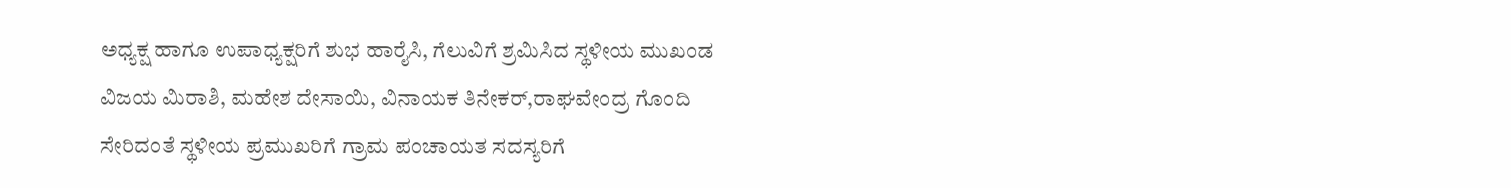ಅಧ್ಯಕ್ಷ ಹಾಗೂ ಉಪಾಧ್ಯಕ್ಷರಿಗೆ ಶುಭ ಹಾರೈಸಿ, ಗೆಲುವಿಗೆ ಶ್ರಮಿಸಿದ ಸ್ಥಳೀಯ ಮುಖಂಡ ವಿಜಯ ಮಿರಾಶಿ, ಮಹೇಶ ದೇಸಾಯಿ, ವಿನಾಯಕ ತಿನೇಕರ್,ರಾಘವೇಂದ್ರ ಗೊಂದಿ ಸೇರಿದಂತೆ ಸ್ಥಳೀಯ ಪ್ರಮುಖರಿಗೆ ಗ್ರಾಮ ಪಂಚಾಯತ ಸದಸ್ಯರಿಗೆ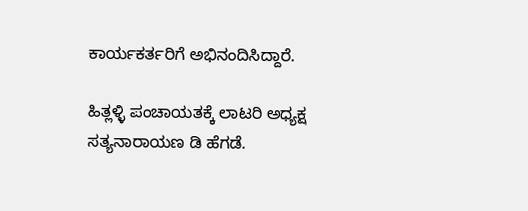ಕಾರ್ಯಕರ್ತರಿಗೆ ಅಭಿನಂದಿಸಿದ್ದಾರೆ.

ಹಿತ್ಲಳ್ಳಿ ಪಂಚಾಯತಕ್ಕೆ ಲಾಟರಿ ಅಧ್ಯಕ್ಷ ಸತ್ಯನಾರಾಯಣ ಡಿ ಹೆಗಡೆ.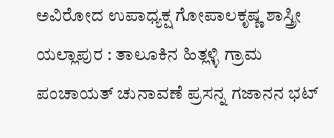ಅವಿರೋದ ಉಪಾಧ್ಯಕ್ಷ ಗೋಪಾಲಕೃಷ್ಣ ಶಾಸ್ತ್ರೀ
ಯಲ್ಲಾಪುರ : ತಾಲೂಕಿನ ಹಿತ್ಲಳ್ಳಿ ಗ್ರಾಮ ಪಂಚಾಯತ್ ಚುನಾವಣೆ ಪ್ರಸನ್ನ ಗಜಾನನ ಭಟ್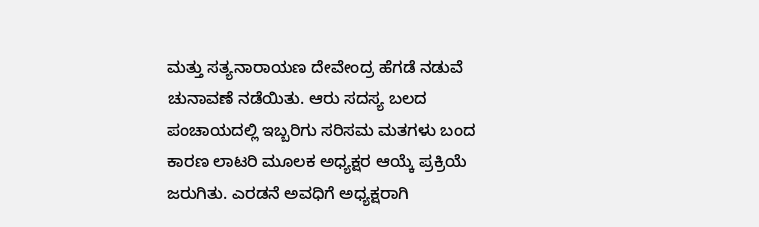ಮತ್ತು ಸತ್ಯನಾರಾಯಣ ದೇವೇಂದ್ರ ಹೆಗಡೆ ನಡುವೆ ಚುನಾವಣೆ ನಡೆಯಿತು. ಆರು ಸದಸ್ಯ ಬಲದ ಪಂಚಾಯದಲ್ಲಿ ಇಬ್ಬರಿಗು ಸರಿಸಮ ಮತಗಳು ಬಂದ ಕಾರಣ ಲಾಟರಿ ಮೂಲಕ ಅಧ್ಯಕ್ಷರ ಆಯ್ಕೆ ಪ್ರಕ್ರಿಯೆ ಜರುಗಿತು. ಎರಡನೆ ಅವಧಿಗೆ ಅಧ್ಯಕ್ಷರಾಗಿ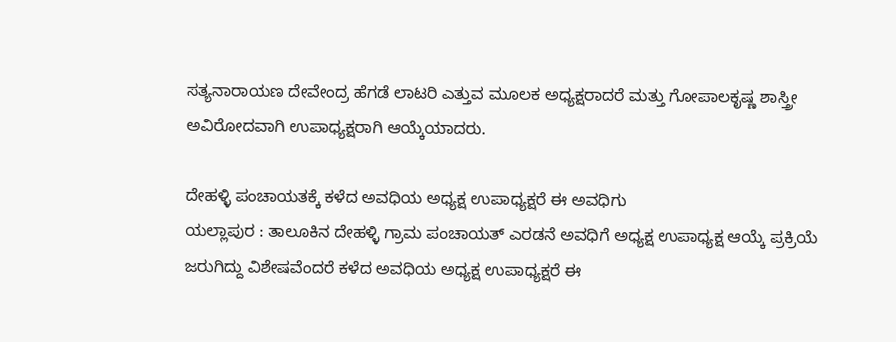ಸತ್ಯನಾರಾಯಣ ದೇವೇಂದ್ರ ಹೆಗಡೆ ಲಾಟರಿ ಎತ್ತುವ ಮೂಲಕ ಅಧ್ಯಕ್ಷರಾದರೆ ಮತ್ತು ಗೋಪಾಲಕೃಷ್ಣ ಶಾಸ್ತ್ರೀ ಅವಿರೋದವಾಗಿ ಉಪಾಧ್ಯಕ್ಷರಾಗಿ ಆಯ್ಕೆಯಾದರು.

ದೇಹಳ್ಳಿ ಪಂಚಾಯತಕ್ಕೆ ಕಳೆದ ಅವಧಿಯ ಅಧ್ಯಕ್ಷ ಉಪಾಧ್ಯಕ್ಷರೆ ಈ ಅವಧಿಗು
ಯಲ್ಲಾಪುರ : ತಾಲೂಕಿನ ದೇಹಳ್ಳಿ ಗ್ರಾಮ ಪಂಚಾಯತ್ ಎರಡನೆ ಅವಧಿಗೆ ಅಧ್ಯಕ್ಷ ಉಪಾಧ್ಯಕ್ಷ ಆಯ್ಕೆ ಪ್ರಕ್ರಿಯೆ ಜರುಗಿದ್ದು ವಿಶೇಷವೆಂದರೆ ಕಳೆದ ಅವಧಿಯ ಅಧ್ಯಕ್ಷ ಉಪಾಧ್ಯಕ್ಷರೆ ಈ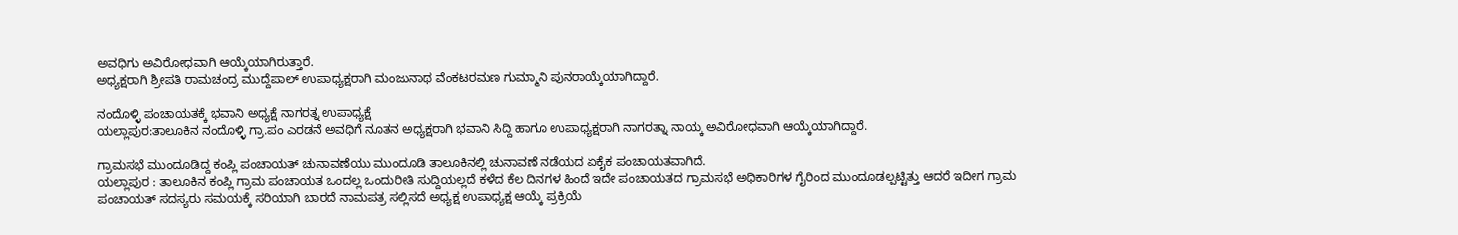ಅವಧಿಗು ಅವಿರೋಧವಾಗಿ ಆಯ್ಕೆಯಾಗಿರುತ್ತಾರೆ.
ಅಧ್ಯಕ್ಷರಾಗಿ ಶ್ರೀಪತಿ ರಾಮಚಂದ್ರ ಮುದ್ದೆಪಾಲ್ ಉಪಾಧ್ಯಕ್ಷರಾಗಿ ಮಂಜುನಾಥ ವೆಂಕಟರಮಣ ಗುಮ್ಮಾನಿ ಪುನರಾಯ್ಕೆಯಾಗಿದ್ದಾರೆ.

ನಂದೊಳ್ಳಿ ಪಂಚಾಯತಕ್ಕೆ ಭವಾನಿ ಅಧ್ಯಕ್ಷೆ ನಾಗರತ್ನ ಉಪಾಧ್ಯಕ್ಷೆ
ಯಲ್ಲಾಪುರ:ತಾಲೂಕಿನ ನಂದೊಳ್ಳಿ ಗ್ರಾ.ಪಂ ಎರಡನೆ ಅವಧಿಗೆ ನೂತನ ಅಧ್ಯಕ್ಷರಾಗಿ ಭವಾನಿ ಸಿದ್ದಿ ಹಾಗೂ ಉಪಾಧ್ಯಕ್ಷರಾಗಿ ನಾಗರತ್ನಾ ನಾಯ್ಕ ಅವಿರೋಧವಾಗಿ ಆಯ್ಕೆಯಾಗಿದ್ದಾರೆ.

ಗ್ರಾಮಸಭೆ ಮುಂದೂಡಿದ್ದ ಕಂಪ್ಲಿ ಪಂಚಾಯತ್ ಚುನಾವಣೆಯು ಮುಂದೂಡಿ ತಾಲೂಕಿನಲ್ಲಿ ಚುನಾವಣೆ ನಡೆಯದ ಏಕೈಕ ಪಂಚಾಯತವಾಗಿದೆ.
ಯಲ್ಲಾಪುರ : ತಾಲೂಕಿನ ಕಂಪ್ಲಿ ಗ್ರಾಮ ಪಂಚಾಯತ ಒಂದಲ್ಲ ಒಂದುರೀತಿ ಸುದ್ದಿಯಲ್ಲದೆ ಕಳೆದ ಕೆಲ ದಿನಗಳ ಹಿಂದೆ ಇದೇ ಪಂಚಾಯತದ ಗ್ರಾಮಸಭೆ ಅಧಿಕಾರಿಗಳ ಗೈರಿಂದ ಮುಂದೂಡಲ್ಪಟ್ಟಿತ್ತು ಆದರೆ ಇದೀಗ ಗ್ರಾಮ ಪಂಚಾಯತ್ ಸದಸ್ಯರು ಸಮಯಕ್ಕೆ ಸರಿಯಾಗಿ ಬಾರದೆ ನಾಮಪತ್ರ ಸಲ್ಲಿಸದೆ ಅಧ್ಯಕ್ಷ ಉಪಾಧ್ಯಕ್ಷ ಆಯ್ಕೆ ಪ್ರಕ್ರಿಯೆ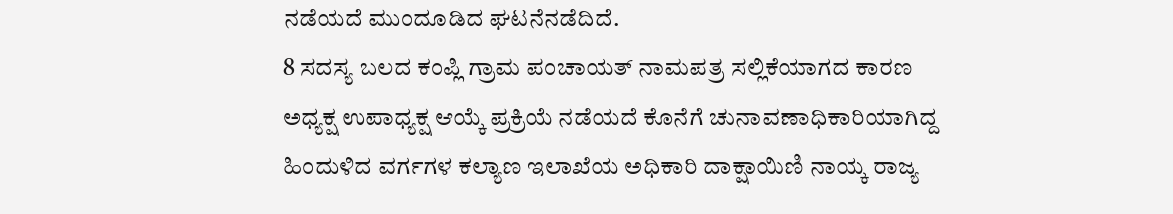ನಡೆಯದೆ ಮುಂದೂಡಿದ ಘಟನೆನಡೆದಿದೆ.
8 ಸದಸ್ಯ ಬಲದ ಕಂಪ್ಲಿ ಗ್ರಾಮ ಪಂಚಾಯತ್ ನಾಮಪತ್ರ ಸಲ್ಲಿಕೆಯಾಗದ ಕಾರಣ ಅಧ್ಯಕ್ಷ ಉಪಾಧ್ಯಕ್ಷ ಆಯ್ಕೆ ಪ್ರಕ್ರಿಯೆ ನಡೆಯದೆ ಕೊನೆಗೆ ಚುನಾವಣಾಧಿಕಾರಿಯಾಗಿದ್ದ ಹಿಂದುಳಿದ ವರ್ಗಗಳ ಕಲ್ಯಾಣ ಇಲಾಖೆಯ ಅಧಿಕಾರಿ ದಾಕ್ಷಾಯಿಣಿ ನಾಯ್ಕ ರಾಜ್ಯ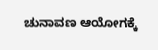ಚುನಾವಣ ಆಯೋಗಕ್ಕೆ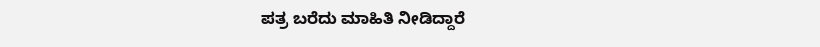ಪತ್ರ ಬರೆದು ಮಾಹಿತಿ ನೀಡಿದ್ದಾರೆ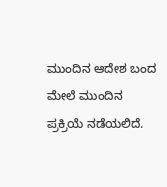ಮುಂದಿನ ಆದೇಶ ಬಂದ ಮೇಲೆ ಮುಂದಿನ ಪ್ರಕ್ರಿಯೆ ನಡೆಯಲಿದೆ.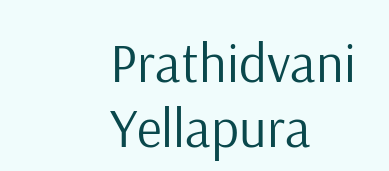Prathidvani Yellapura